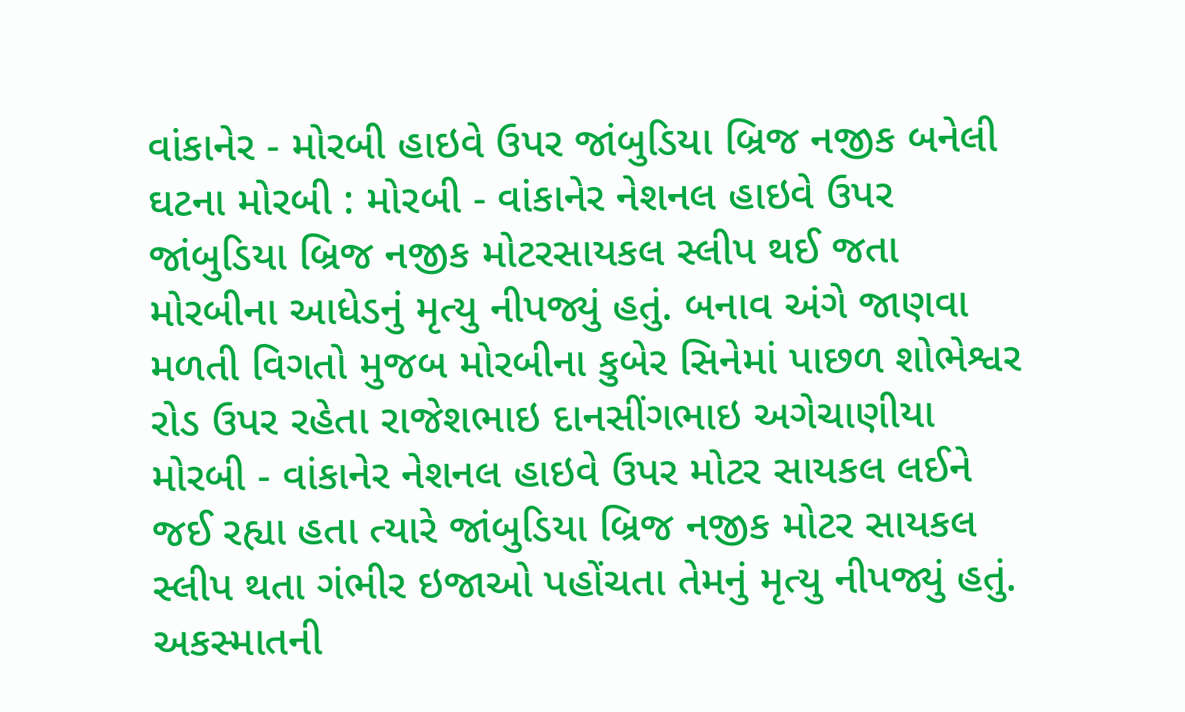વાંકાનેર - મોરબી હાઇવે ઉપર જાંબુડિયા બ્રિજ નજીક બનેલી ઘટના મોરબી : મોરબી - વાંકાનેર નેશનલ હાઇવે ઉપર જાંબુડિયા બ્રિજ નજીક મોટરસાયકલ સ્લીપ થઈ જતા મોરબીના આધેડનું મૃત્યુ નીપજ્યું હતું. બનાવ અંગે જાણવા મળતી વિગતો મુજબ મોરબીના કુબેર સિનેમાં પાછળ શોભેશ્વર રોડ ઉપર રહેતા રાજેશભાઇ દાનસીંગભાઇ અગેચાણીયા મોરબી - વાંકાનેર નેશનલ હાઇવે ઉપર મોટર સાયકલ લઈને જઈ રહ્યા હતા ત્યારે જાંબુડિયા બ્રિજ નજીક મોટર સાયકલ સ્લીપ થતા ગંભીર ઇજાઓ પહોંચતા તેમનું મૃત્યુ નીપજ્યું હતું. અકસ્માતની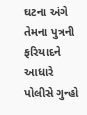ઘટના અંગે તેમના પુત્રની ફરિયાદને આધારે પોલીસે ગુન્હો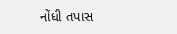નોંધી તપાસ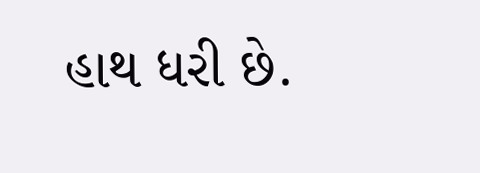હાથ ધરી છે.